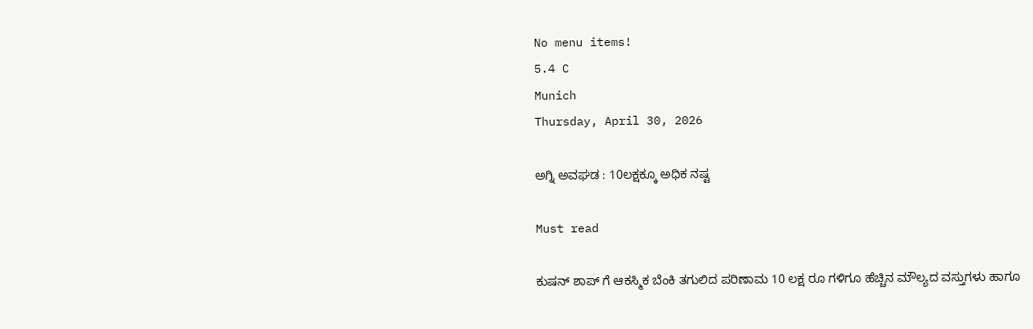No menu items!
5.4 C
Munich
Thursday, April 30, 2026

ಅಗ್ನಿ ಅವಘಡ : 10ಲಕ್ಷಕ್ಕೂ ಅಧಿಕ‌ ನಷ್ಟ

Must read

ಕುಷನ್ ಶಾಪ್ ಗೆ ಆಕಸ್ಮಿಕ‌ ಬೆಂಕಿ ತಗುಲಿದ ಪರಿಣಾಮ 10 ಲಕ್ಷ ರೂ ಗಳಿಗೂ ಹೆಚ್ಚಿನ ಮೌಲ್ಯದ ವಸ್ತುಗಳು ಹಾಗೂ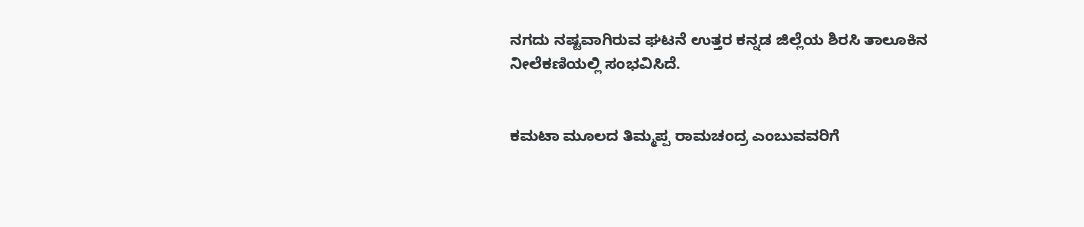ನಗದು ನಷ್ಟವಾಗಿರುವ ಘಟನೆ ಉತ್ತರ ಕನ್ನಡ ಜಿಲ್ಲೆಯ ಶಿರಸಿ ತಾಲೂಕಿನ ನೀಲೆಕಣಿಯಲ್ಲಿ ಸಂಭವಿಸಿದೆ.


ಕಮಟಾ‌ ಮೂಲದ ತಿಮ್ಮಪ್ಪ ರಾಮಚಂದ್ರ ಎಂಬುವವರಿಗೆ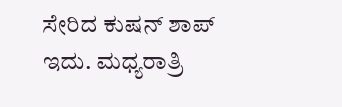ಸೇರಿದ ಕುಷನ್ ಶಾಪ್ ಇದು. ಮಧ್ಯರಾತ್ರಿ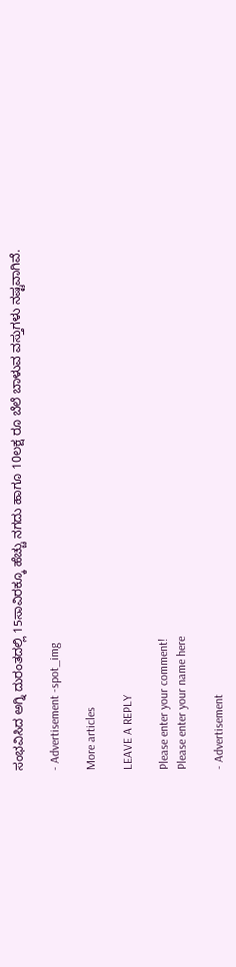ಸಂಭವಿಸಿದ ಅಗ್ನಿ ದುರಂತದಲ್ಲಿ 15ಸಾವಿರಕ್ಕೂ ಹೆಚ್ಚು ನಗದು ಹಾಗೂ 10ಲಕ್ಷ ರೂ ಬೆಲೆ ಬಾಳುವ ವಸ್ತುಗಳು ನಷ್ಟವಾಗಿವೆ.

- Advertisement -spot_img

More articles

LEAVE A REPLY

Please enter your comment!
Please enter your name here

- Advertisement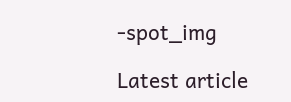-spot_img

Latest article